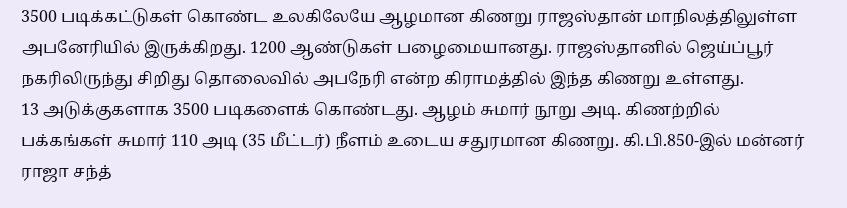3500 படிக்கட்டுகள் கொண்ட உலகிலேயே ஆழமான கிணறு ராஜஸ்தான் மாநிலத்திலுள்ள அபனேரியில் இருக்கிறது. 1200 ஆண்டுகள் பழைமையானது. ராஜஸ்தானில் ஜெய்ப்பூர் நகரிலிருந்து சிறிது தொலைவில் அபநேரி என்ற கிராமத்தில் இந்த கிணறு உள்ளது.
13 அடுக்குகளாக 3500 படிகளைக் கொண்டது. ஆழம் சுமார் நூறு அடி. கிணற்றில் பக்கங்கள் சுமார் 110 அடி (35 மீட்டர்) நீளம் உடைய சதுரமான கிணறு. கி.பி.850-இல் மன்னர் ராஜா சந்த்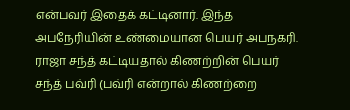என்பவர் இதைக் கட்டினார். இந்த அபநேரியின் உண்மையான பெயர் அபநகரி. ராஜா சந்த் கட்டியதால் கிணற்றின் பெயர் சந்த் பவ்ரி (பவ்ரி என்றால் கிணற்றை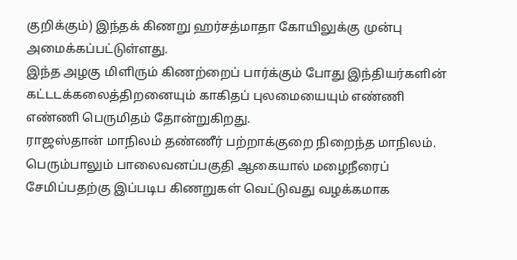குறிக்கும்) இந்தக் கிணறு ஹர்சத்மாதா கோயிலுக்கு முன்பு அமைக்கப்பட்டுள்ளது.
இந்த அழகு மிளிரும் கிணற்றைப் பார்க்கும் போது இந்தியர்களின் கட்டடக்கலைத்திறனையும் காகிதப் புலமையையும் எண்ணி எண்ணி பெருமிதம் தோன்றுகிறது.
ராஜஸ்தான் மாநிலம் தண்ணீர் பற்றாக்குறை நிறைந்த மாநிலம். பெரும்பாலும் பாலைவனப்பகுதி ஆகையால் மழைநீரைப் சேமிப்பதற்கு இப்படிப கிணறுகள் வெட்டுவது வழக்கமாக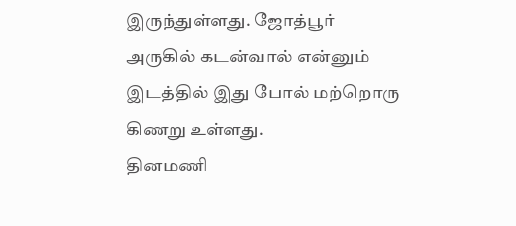இருந்துள்ளது. ஜோத்பூர் அருகில் கடன்வால் என்னும் இடத்தில் இது போல் மற்றொரு கிணறு உள்ளது.
தினமணி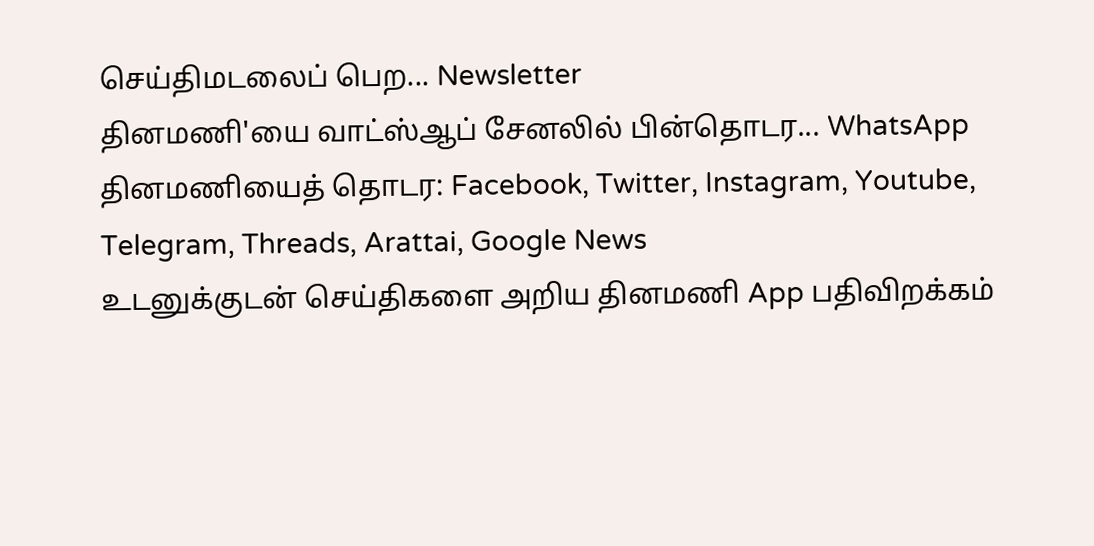செய்திமடலைப் பெற... Newsletter
தினமணி'யை வாட்ஸ்ஆப் சேனலில் பின்தொடர... WhatsApp
தினமணியைத் தொடர: Facebook, Twitter, Instagram, Youtube, Telegram, Threads, Arattai, Google News
உடனுக்குடன் செய்திகளை அறிய தினமணி App பதிவிறக்கம்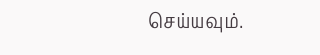செய்யவும்.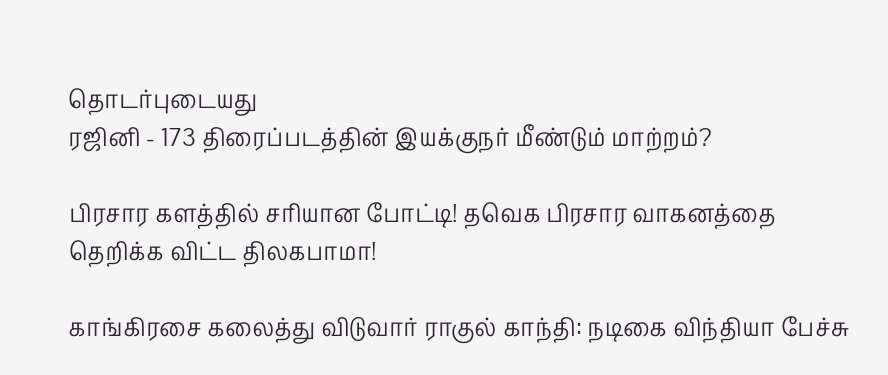தொடர்புடையது
ரஜினி - 173 திரைப்படத்தின் இயக்குநர் மீண்டும் மாற்றம்?

பிரசார களத்தில் சரியான போட்டி! தவெக பிரசார வாகனத்தை தெறிக்க விட்ட திலகபாமா!

காங்கிரசை கலைத்து விடுவார் ராகுல் காந்தி: நடிகை விந்தியா பேச்சு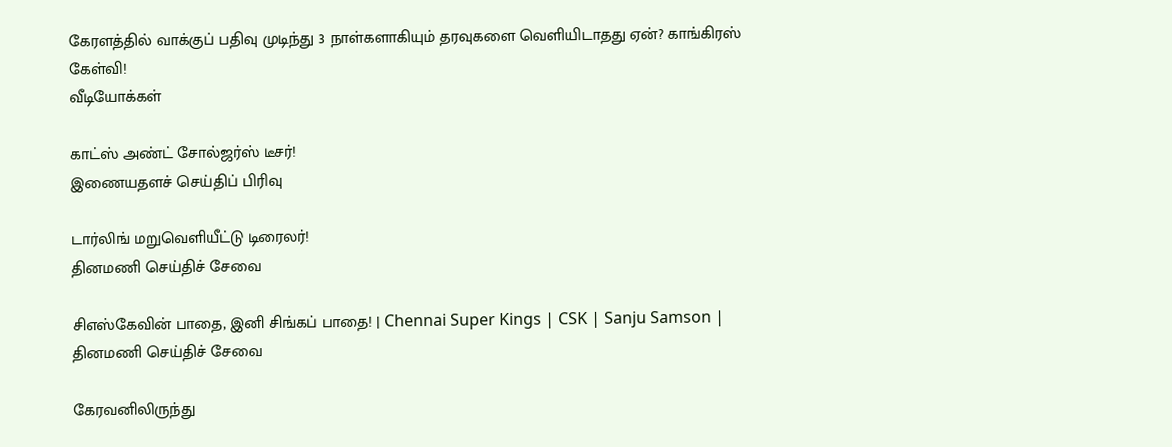கேரளத்தில் வாக்குப் பதிவு முடிந்து 3 நாள்களாகியும் தரவுகளை வெளியிடாதது ஏன்? காங்கிரஸ் கேள்வி!
வீடியோக்கள்

காட்ஸ் அண்ட் சோல்ஜர்ஸ் டீசர்!
இணையதளச் செய்திப் பிரிவு

டார்லிங் மறுவெளியீட்டு டிரைலர்!
தினமணி செய்திச் சேவை

சிஎஸ்கேவின் பாதை, இனி சிங்கப் பாதை! | Chennai Super Kings | CSK | Sanju Samson |
தினமணி செய்திச் சேவை

கேரவனிலிருந்து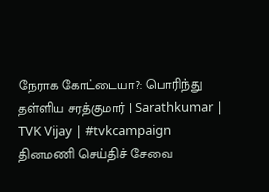நேராக கோட்டையா?: பொரிந்து தள்ளிய சரத்குமார் | Sarathkumar | TVK Vijay | #tvkcampaign
தினமணி செய்திச் சேவை